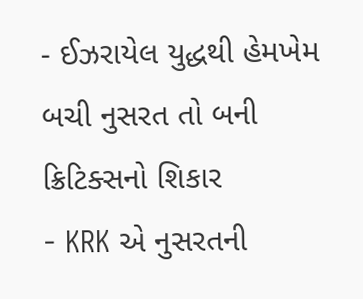- ઈઝરાયેલ યુદ્ધથી હેમખેમ બચી નુસરત તો બની ક્રિટિક્સનો શિકાર
- KRK એ નુસરતની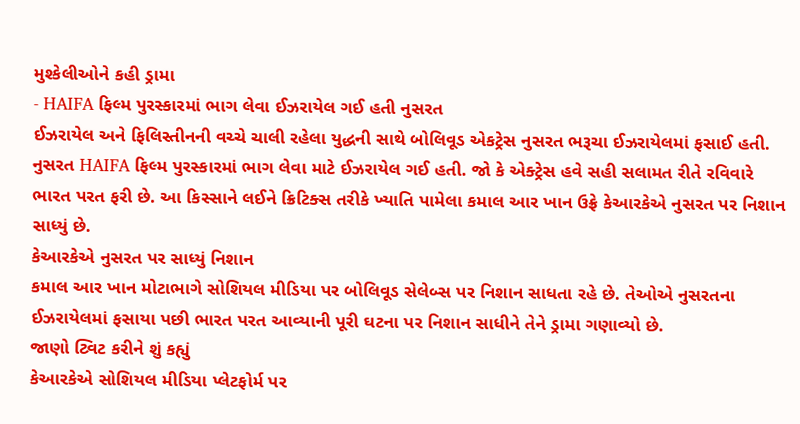મુશ્કેલીઓને કહી ડ્રામા
- HAIFA ફિલ્મ પુરસ્કારમાં ભાગ લેવા ઈઝરાયેલ ગઈ હતી નુસરત
ઈઝરાયેલ અને ફિલિસ્તીનની વચ્ચે ચાલી રહેલા યુદ્ધની સાથે બોલિવૂડ એકટ્રેસ નુસરત ભરૂચા ઈઝરાયેલમાં ફસાઈ હતી. નુસરત HAIFA ફિલ્મ પુરસ્કારમાં ભાગ લેવા માટે ઈઝરાયેલ ગઈ હતી. જો કે એક્ટ્રેસ હવે સહી સલામત રીતે રવિવારે ભારત પરત ફરી છે. આ કિસ્સાને લઈને ક્રિટિક્સ તરીકે ખ્યાતિ પામેલા કમાલ આર ખાન ઉફ્રે કેઆરકેએ નુસરત પર નિશાન સાધ્યું છે.
કેઆરકેએ નુસરત પર સાધ્યું નિશાન
કમાલ આર ખાન મોટાભાગે સોશિયલ મીડિયા પર બોલિવૂડ સેલેબ્સ પર નિશાન સાધતા રહે છે. તેઓએ નુસરતના ઈઝરાયેલમાં ફસાયા પછી ભારત પરત આવ્યાની પૂરી ઘટના પર નિશાન સાધીને તેને ડ્રામા ગણાવ્યો છે.
જાણો ટ્વિટ કરીને શું કહ્યું
કેઆરકેએ સોશિયલ મીડિયા પ્લેટફોર્મ પર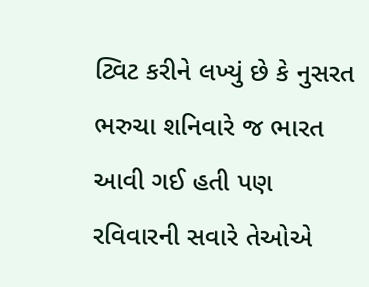ટ્વિટ કરીને લખ્યું છે કે નુસરત ભરુચા શનિવારે જ ભારત આવી ગઈ હતી પણ રવિવારની સવારે તેઓએ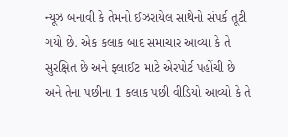ન્યૂઝ બનાવી કે તેમનો ઈઝરાયેલ સાથેનો સંપર્ક તૂટી ગયો છે. એક કલાક બાદ સમાચાર આવ્યા કે તે સુરક્ષિત છે અને ફ્લાઈટ માટે એરપોર્ટ પહોંચી છે અને તેના પછીના 1 કલાક પછી વીડિયો આવ્યો કે તે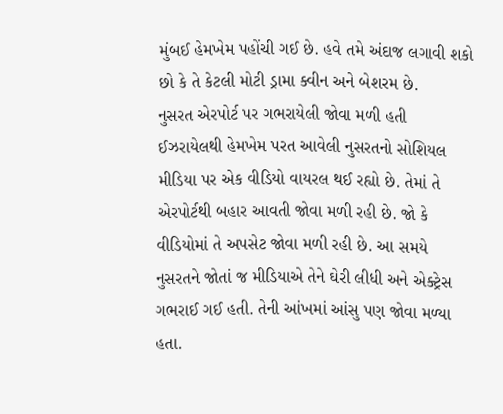મુંબઈ હેમખેમ પહોંચી ગઈ છે. હવે તમે અંદાજ લગાવી શકો છો કે તે કેટલી મોટી ડ્રામા ક્વીન અને બેશરમ છે.
નુસરત એરપોર્ટ પર ગભરાયેલી જોવા મળી હતી
ઈઝરાયેલથી હેમખેમ પરત આવેલી નુસરતનો સોશિયલ મીડિયા પર એક વીડિયો વાયરલ થઈ રહ્યો છે. તેમાં તે એરપોર્ટથી બહાર આવતી જોવા મળી રહી છે. જો કે વીડિયોમાં તે અપસેટ જોવા મળી રહી છે. આ સમયે નુસરતને જોતાં જ મીડિયાએ તેને ઘેરી લીધી અને એક્ટ્રેસ ગભરાઈ ગઈ હતી. તેની આંખમાં આંસુ પણ જોવા મળ્યા હતા.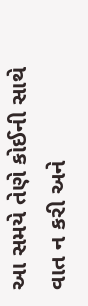આ સમયે તેણે કોઈની સાથે વાત ન કરી અને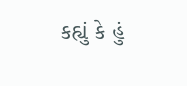કહ્યું કે હું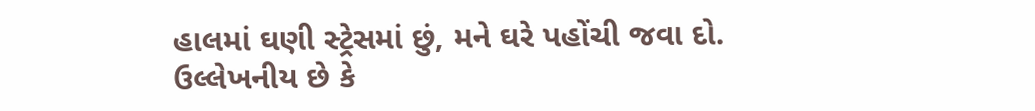હાલમાં ઘણી સ્ટ્રેસમાં છું, મને ઘરે પહોંચી જવા દો. ઉલ્લેખનીય છે કે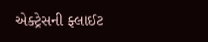એક્ટ્રેસની ફ્લાઈટ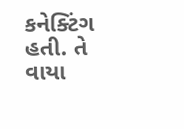કનેક્ટિંગ હતી. તે વાયા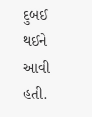દુબઈ થઈને આવી હતી.